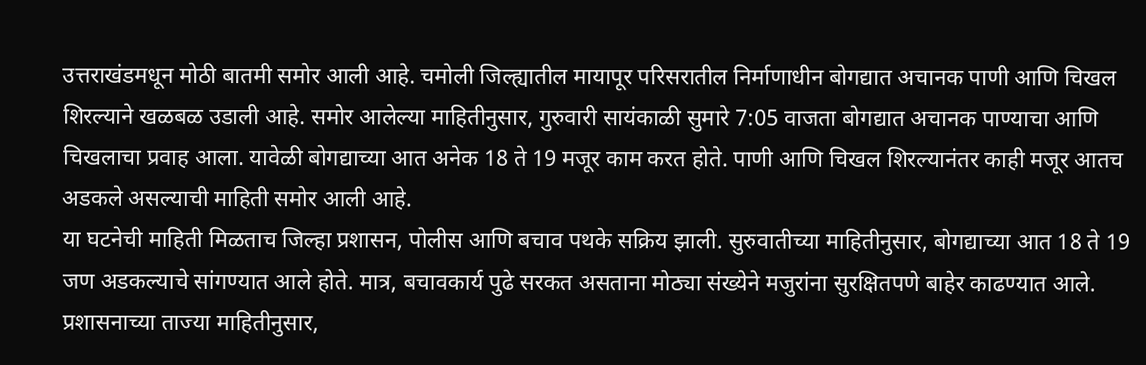उत्तराखंडमधून मोठी बातमी समोर आली आहे. चमोली जिल्ह्यातील मायापूर परिसरातील निर्माणाधीन बोगद्यात अचानक पाणी आणि चिखल शिरल्याने खळबळ उडाली आहे. समोर आलेल्या माहितीनुसार, गुरुवारी सायंकाळी सुमारे 7:05 वाजता बोगद्यात अचानक पाण्याचा आणि चिखलाचा प्रवाह आला. यावेळी बोगद्याच्या आत अनेक 18 ते 19 मजूर काम करत होते. पाणी आणि चिखल शिरल्यानंतर काही मजूर आतच अडकले असल्याची माहिती समोर आली आहे.
या घटनेची माहिती मिळताच जिल्हा प्रशासन, पोलीस आणि बचाव पथके सक्रिय झाली. सुरुवातीच्या माहितीनुसार, बोगद्याच्या आत 18 ते 19 जण अडकल्याचे सांगण्यात आले होते. मात्र, बचावकार्य पुढे सरकत असताना मोठ्या संख्येने मजुरांना सुरक्षितपणे बाहेर काढण्यात आले. प्रशासनाच्या ताज्या माहितीनुसार,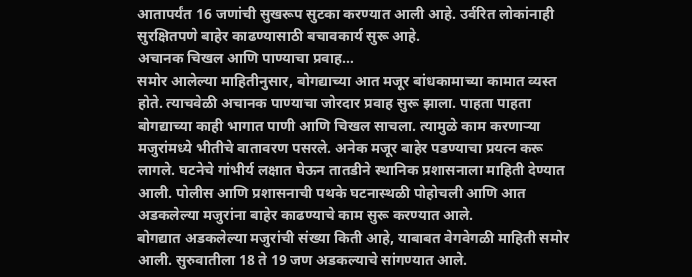आतापर्यंत 16 जणांची सुखरूप सुटका करण्यात आली आहे. उर्वरित लोकांनाही सुरक्षितपणे बाहेर काढण्यासाठी बचावकार्य सुरू आहे.
अचानक चिखल आणि पाण्याचा प्रवाह…
समोर आलेल्या माहितीनुसार, बोगद्याच्या आत मजूर बांधकामाच्या कामात व्यस्त होते. त्याचवेळी अचानक पाण्याचा जोरदार प्रवाह सुरू झाला. पाहता पाहता बोगद्याच्या काही भागात पाणी आणि चिखल साचला. त्यामुळे काम करणाऱ्या मजुरांमध्ये भीतीचे वातावरण पसरले. अनेक मजूर बाहेर पडण्याचा प्रयत्न करू लागले. घटनेचे गांभीर्य लक्षात घेऊन तातडीने स्थानिक प्रशासनाला माहिती देण्यात आली. पोलीस आणि प्रशासनाची पथके घटनास्थळी पोहोचली आणि आत अडकलेल्या मजुरांना बाहेर काढण्याचे काम सुरू करण्यात आले.
बोगद्यात अडकलेल्या मजुरांची संख्या किती आहे, याबाबत वेगवेगळी माहिती समोर आली. सुरुवातीला 18 ते 19 जण अडकल्याचे सांगण्यात आले.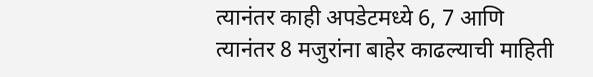त्यानंतर काही अपडेटमध्ये 6, 7 आणि त्यानंतर 8 मजुरांना बाहेर काढल्याची माहिती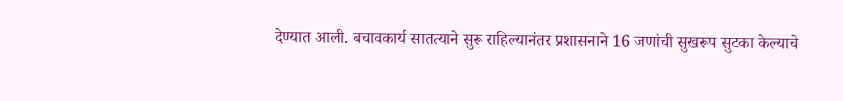देण्यात आली. बचावकार्य सातत्याने सुरू राहिल्यानंतर प्रशासनाने 16 जणांची सुखरूप सुटका केल्याचे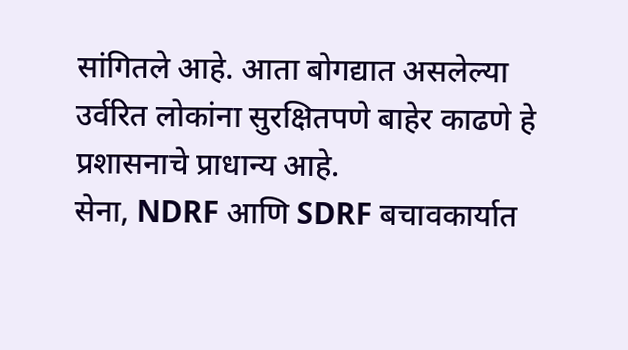सांगितले आहे. आता बोगद्यात असलेल्या उर्वरित लोकांना सुरक्षितपणे बाहेर काढणे हे प्रशासनाचे प्राधान्य आहे.
सेना, NDRF आणि SDRF बचावकार्यात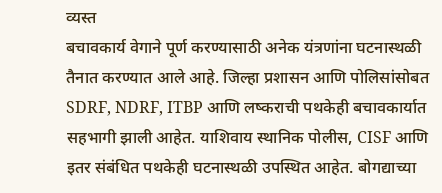व्यस्त
बचावकार्य वेगाने पूर्ण करण्यासाठी अनेक यंत्रणांना घटनास्थळी तैनात करण्यात आले आहे. जिल्हा प्रशासन आणि पोलिसांसोबत SDRF, NDRF, ITBP आणि लष्कराची पथकेही बचावकार्यात सहभागी झाली आहेत. याशिवाय स्थानिक पोलीस, CISF आणि इतर संबंधित पथकेही घटनास्थळी उपस्थित आहेत. बोगद्याच्या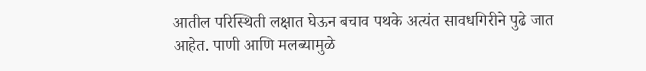आतील परिस्थिती लक्षात घेऊन बचाव पथके अत्यंत सावधगिरीने पुढे जात आहेत. पाणी आणि मलब्यामुळे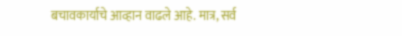बचावकार्याचे आव्हान वाढले आहे. मात्र, सर्व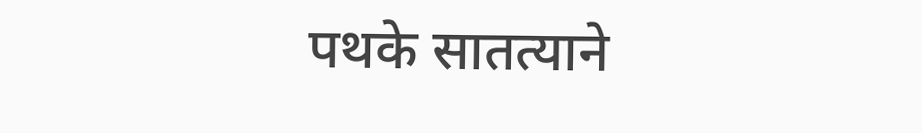पथके सातत्याने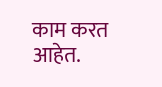काम करत आहेत.